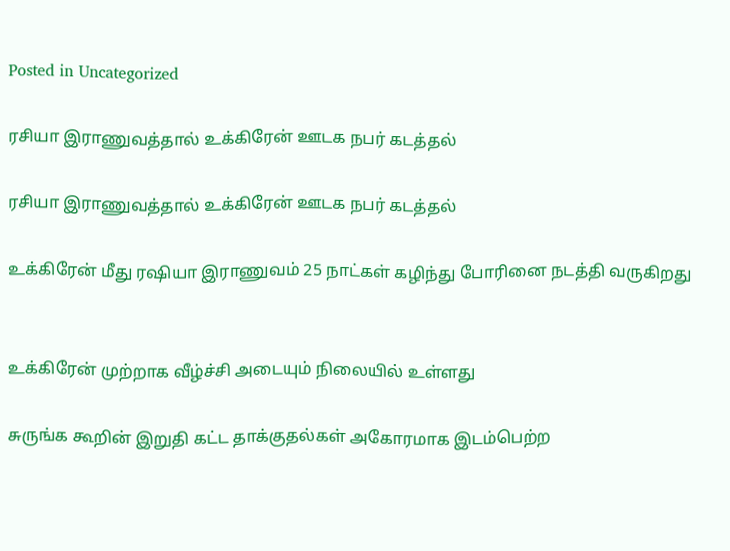Posted in Uncategorized

ரசியா இராணுவத்தால் உக்கிரேன் ஊடக நபர் கடத்தல்

ரசியா இராணுவத்தால் உக்கிரேன் ஊடக நபர் கடத்தல்

உக்கிரேன் மீது ரஷியா இராணுவம் 25 நாட்கள் கழிந்து போரினை நடத்தி வருகிறது


உக்கிரேன் முற்றாக வீழ்ச்சி அடையும் நிலையில் உள்ளது

சுருங்க கூறின் இறுதி கட்ட தாக்குதல்கள் அகோரமாக இடம்பெற்ற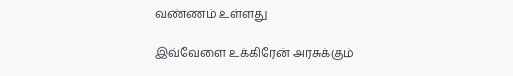வண்ணம் உள்ளது

இவ்வேளை உக்கிரேன் அரசுக்கும்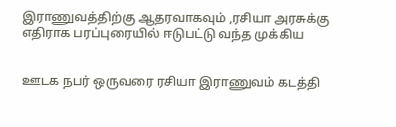இராணுவத்திற்கு ஆதரவாகவும் ,ரசியா அரசுக்கு எதிராக பரப்புரையில் ஈடுபட்டு வந்த முக்கிய


ஊடக நபர் ஒருவரை ரசியா இராணுவம் கடத்தி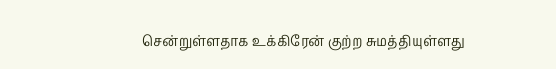சென்றுள்ளதாக உக்கிரேன் குற்ற சுமத்தியுள்ளது